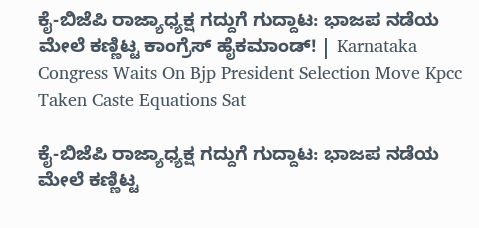ಕೈ-ಬಿಜೆಪಿ ರಾಜ್ಯಾಧ್ಯಕ್ಷ ಗದ್ದುಗೆ ಗುದ್ದಾಟ: ಭಾಜಪ ನಡೆಯ ಮೇಲೆ ಕಣ್ಣಿಟ್ಟ ಕಾಂಗ್ರೆಸ್ ಹೈಕಮಾಂಡ್! | Karnataka Congress Waits On Bjp President Selection Move Kpcc Taken Caste Equations Sat

ಕೈ-ಬಿಜೆಪಿ ರಾಜ್ಯಾಧ್ಯಕ್ಷ ಗದ್ದುಗೆ ಗುದ್ದಾಟ: ಭಾಜಪ ನಡೆಯ ಮೇಲೆ ಕಣ್ಣಿಟ್ಟ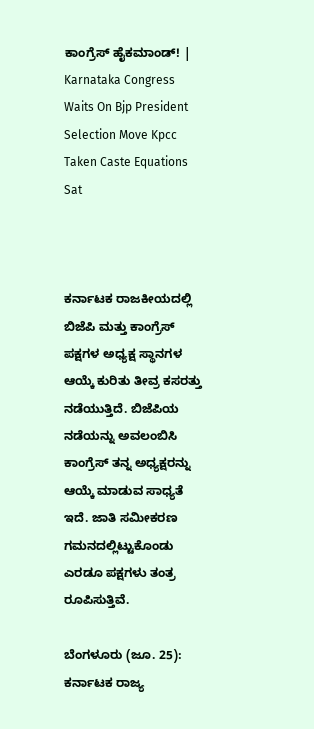ಕಾಂಗ್ರೆಸ್ ಹೈಕಮಾಂಡ್! | Karnataka Congress Waits On Bjp President Selection Move Kpcc Taken Caste Equations Sat



ಕರ್ನಾಟಕ ರಾಜಕೀಯದಲ್ಲಿ ಬಿಜೆಪಿ ಮತ್ತು ಕಾಂಗ್ರೆಸ್ ಪಕ್ಷಗಳ ಅಧ್ಯಕ್ಷ ಸ್ಥಾನಗಳ ಆಯ್ಕೆ ಕುರಿತು ತೀವ್ರ ಕಸರತ್ತು ನಡೆಯುತ್ತಿದೆ. ಬಿಜೆಪಿಯ ನಡೆಯನ್ನು ಅವಲಂಬಿಸಿ ಕಾಂಗ್ರೆಸ್ ತನ್ನ ಅಧ್ಯಕ್ಷರನ್ನು ಆಯ್ಕೆ ಮಾಡುವ ಸಾಧ್ಯತೆ ಇದೆ. ಜಾತಿ ಸಮೀಕರಣ ಗಮನದಲ್ಲಿಟ್ಟುಕೊಂಡು ಎರಡೂ ಪಕ್ಷಗಳು ತಂತ್ರ ರೂಪಿಸುತ್ತಿವೆ.

ಬೆಂಗಳೂರು (ಜೂ. 25): ಕರ್ನಾಟಕ ರಾಜ್ಯ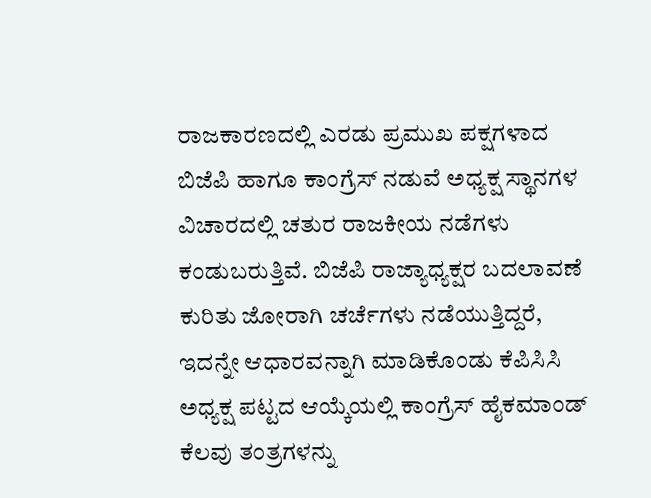ರಾಜಕಾರಣದಲ್ಲಿ ಎರಡು ಪ್ರಮುಖ ಪಕ್ಷಗಳಾದ ಬಿಜೆಪಿ ಹಾಗೂ ಕಾಂಗ್ರೆಸ್ ನಡುವೆ ಅಧ್ಯಕ್ಷ ಸ್ಥಾನಗಳ ವಿಚಾರದಲ್ಲಿ ಚತುರ ರಾಜಕೀಯ ನಡೆಗಳು ಕಂಡುಬರುತ್ತಿವೆ. ಬಿಜೆಪಿ ರಾಜ್ಯಾಧ್ಯಕ್ಷರ ಬದಲಾವಣೆ ಕುರಿತು ಜೋರಾಗಿ ಚರ್ಚೆಗಳು ನಡೆಯುತ್ತಿದ್ದರೆ, ಇದನ್ನೇ ಆಧಾರವನ್ನಾಗಿ ಮಾಡಿಕೊಂಡು ಕೆಪಿಸಿಸಿ ಅಧ್ಯಕ್ಷ ಪಟ್ಟದ ಆಯ್ಕೆಯಲ್ಲಿ ಕಾಂಗ್ರೆಸ್ ಹೈಕಮಾಂಡ್ ಕೆಲವು ತಂತ್ರಗಳನ್ನು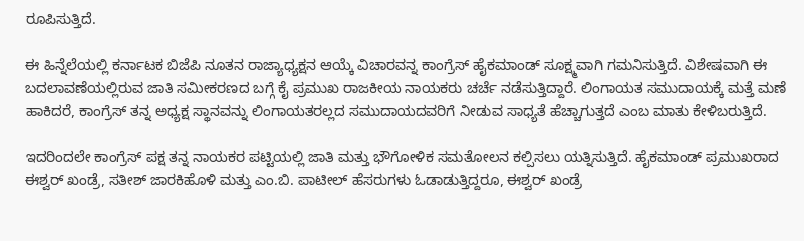ರೂಪಿಸುತ್ತಿದೆ.

ಈ ಹಿನ್ನೆಲೆಯಲ್ಲಿ ಕರ್ನಾಟಕ ಬಿಜೆಪಿ ನೂತನ ರಾಜ್ಯಾಧ್ಯಕ್ಷನ ಆಯ್ಕೆ ವಿಚಾರವನ್ನ ಕಾಂಗ್ರೆಸ್ ಹೈಕಮಾಂಡ್ ಸೂಕ್ಷ್ಮವಾಗಿ ಗಮನಿಸುತ್ತಿದೆ. ವಿಶೇಷವಾಗಿ ಈ ಬದಲಾವಣೆಯಲ್ಲಿರುವ ಜಾತಿ ಸಮೀಕರಣದ ಬಗ್ಗೆ ಕೈ ಪ್ರಮುಖ ರಾಜಕೀಯ ನಾಯಕರು ಚರ್ಚೆ ನಡೆಸುತ್ತಿದ್ದಾರೆ. ಲಿಂಗಾಯತ ಸಮುದಾಯಕ್ಕೆ ಮತ್ತೆ ಮಣೆ ಹಾಕಿದರೆ, ಕಾಂಗ್ರೆಸ್ ತನ್ನ ಅಧ್ಯಕ್ಷ ಸ್ಥಾನವನ್ನು ಲಿಂಗಾಯತರಲ್ಲದ ಸಮುದಾಯದವರಿಗೆ ನೀಡುವ ಸಾಧ್ಯತೆ ಹೆಚ್ಚಾಗುತ್ತದೆ ಎಂಬ ಮಾತು ಕೇಳಿಬರುತ್ತಿದೆ.

ಇದರಿಂದಲೇ ಕಾಂಗ್ರೆಸ್ ಪಕ್ಷ ತನ್ನ ನಾಯಕರ ಪಟ್ಟಿಯಲ್ಲಿ ಜಾತಿ ಮತ್ತು ಭೌಗೋಳಿಕ ಸಮತೋಲನ ಕಲ್ಪಿಸಲು ಯತ್ನಿಸುತ್ತಿದೆ. ಹೈಕಮಾಂಡ್‌ ಪ್ರಮುಖರಾದ ಈಶ್ವರ್ ಖಂಡ್ರೆ, ಸತೀಶ್ ಜಾರಕಿಹೊಳಿ ಮತ್ತು ಎಂ.ಬಿ. ಪಾಟೀಲ್ ಹೆಸರುಗಳು ಓಡಾಡುತ್ತಿದ್ದರೂ, ಈಶ್ವರ್ ಖಂಡ್ರೆ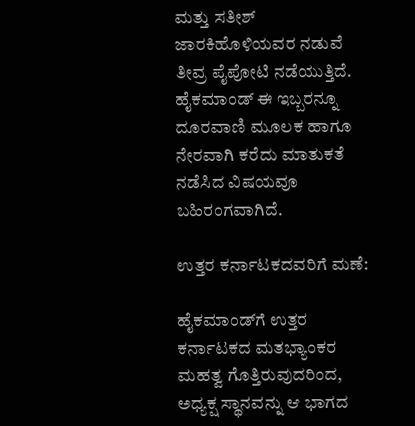ಮತ್ತು ಸತೀಶ್ ಜಾರಕಿಹೊಳಿಯವರ ನಡುವೆ ತೀವ್ರ ಪೈಪೋಟಿ ನಡೆಯುತ್ತಿದೆ. ಹೈಕಮಾಂಡ್ ಈ ಇಬ್ಬರನ್ನೂ ದೂರವಾಣಿ ಮೂಲಕ ಹಾಗೂ ನೇರವಾಗಿ ಕರೆದು ಮಾತುಕತೆ ನಡೆಸಿದ ವಿಷಯವೂ ಬಹಿರಂಗವಾಗಿದೆ.

ಉತ್ತರ ಕರ್ನಾಟಕದವರಿಗೆ ಮಣೆ:

ಹೈಕಮಾಂಡ್‌ಗೆ ಉತ್ತರ ಕರ್ನಾಟಕದ ಮತಭ್ಯಾಂಕರ ಮಹತ್ವ ಗೊತ್ತಿರುವುದರಿಂದ, ಅಧ್ಯಕ್ಷ ಸ್ಥಾನವನ್ನು ಆ ಭಾಗದ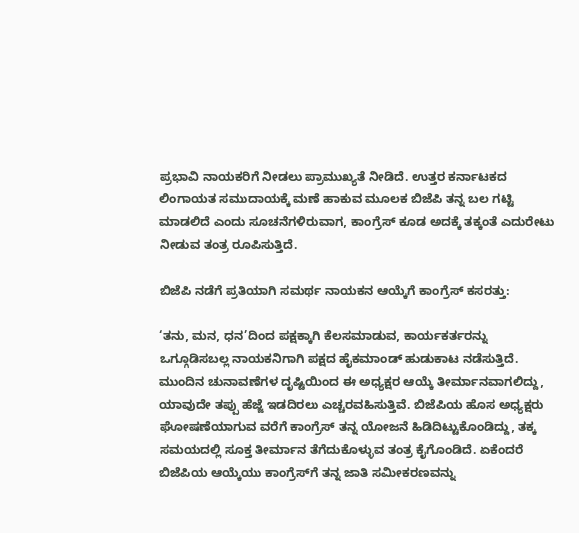ಪ್ರಭಾವಿ ನಾಯಕರಿಗೆ ನೀಡಲು ಪ್ರಾಮುಖ್ಯತೆ ನೀಡಿದೆ. ಉತ್ತರ ಕರ್ನಾಟಕದ ಲಿಂಗಾಯತ ಸಮುದಾಯಕ್ಕೆ ಮಣೆ ಹಾಕುವ ಮೂಲಕ ಬಿಜೆಪಿ ತನ್ನ ಬಲ ಗಟ್ಟಿ ಮಾಡಲಿದೆ ಎಂದು ಸೂಚನೆಗಳಿರುವಾಗ, ಕಾಂಗ್ರೆಸ್ ಕೂಡ ಅದಕ್ಕೆ ತಕ್ಕಂತೆ ಎದುರೇಟು ನೀಡುವ ತಂತ್ರ ರೂಪಿಸುತ್ತಿದೆ.

ಬಿಜೆಪಿ ನಡೆಗೆ ಪ್ರತಿಯಾಗಿ ಸಮರ್ಥ ನಾಯಕನ ಆಯ್ಕೆಗೆ ಕಾಂಗ್ರೆಸ್ ಕಸರತ್ತು:

‘ತನು, ಮನ, ಧನ’ದಿಂದ ಪಕ್ಷಕ್ಕಾಗಿ ಕೆಲಸಮಾಡುವ, ಕಾರ್ಯಕರ್ತರನ್ನು ಒಗ್ಗೂಡಿಸಬಲ್ಲ ನಾಯಕನಿಗಾಗಿ ಪಕ್ಷದ ಹೈಕಮಾಂಡ್ ಹುಡುಕಾಟ ನಡೆಸುತ್ತಿದೆ. ಮುಂದಿನ ಚುನಾವಣೆಗಳ ದೃಷ್ಟಿಯಿಂದ ಈ ಅಧ್ಯಕ್ಷರ ಆಯ್ಕೆ ತೀರ್ಮಾನವಾಗಲಿದ್ದು, ಯಾವುದೇ ತಪ್ಪು ಹೆಜ್ಜೆ ಇಡದಿರಲು ಎಚ್ಚರವಹಿಸುತ್ತಿವೆ. ಬಿಜೆಪಿಯ ಹೊಸ ಅಧ್ಯಕ್ಷರು ಘೋಷಣೆಯಾಗುವ ವರೆಗೆ ಕಾಂಗ್ರೆಸ್ ತನ್ನ ಯೋಜನೆ ಹಿಡಿದಿಟ್ಟುಕೊಂಡಿದ್ದು, ತಕ್ಕ ಸಮಯದಲ್ಲಿ ಸೂಕ್ತ ತೀರ್ಮಾನ ತೆಗೆದುಕೊಳ್ಳುವ ತಂತ್ರ ಕೈಗೊಂಡಿದೆ. ಏಕೆಂದರೆ ಬಿಜೆಪಿಯ ಆಯ್ಕೆಯು ಕಾಂಗ್ರೆಸ್‌ಗೆ ತನ್ನ ಜಾತಿ ಸಮೀಕರಣವನ್ನು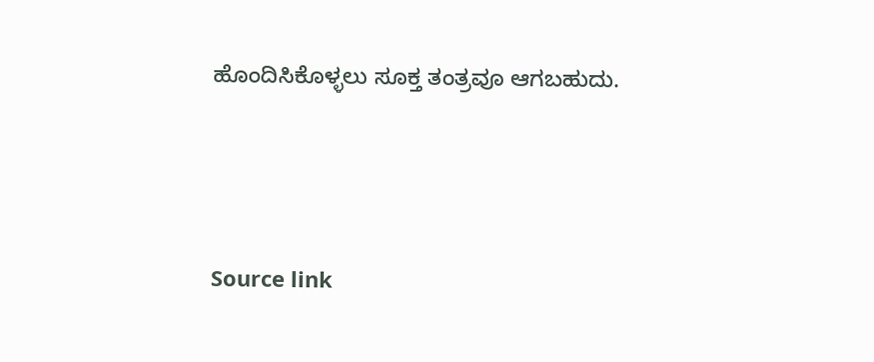ಹೊಂದಿಸಿಕೊಳ್ಳಲು ಸೂಕ್ತ ತಂತ್ರವೂ ಆಗಬಹುದು.



Source link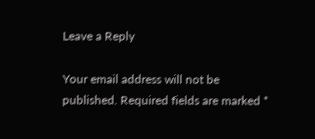Leave a Reply

Your email address will not be published. Required fields are marked *